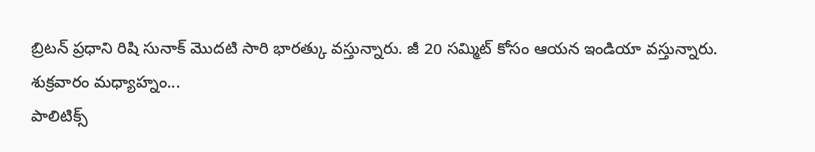బ్రిటన్ ప్రధాని రిషి సునాక్ మొదటి సారి భారత్కు వస్తున్నారు. జీ 20 సమ్మిట్ కోసం ఆయన ఇండియా వస్తున్నారు. శుక్రవారం మధ్యాహ్నం...
పాలిటిక్స్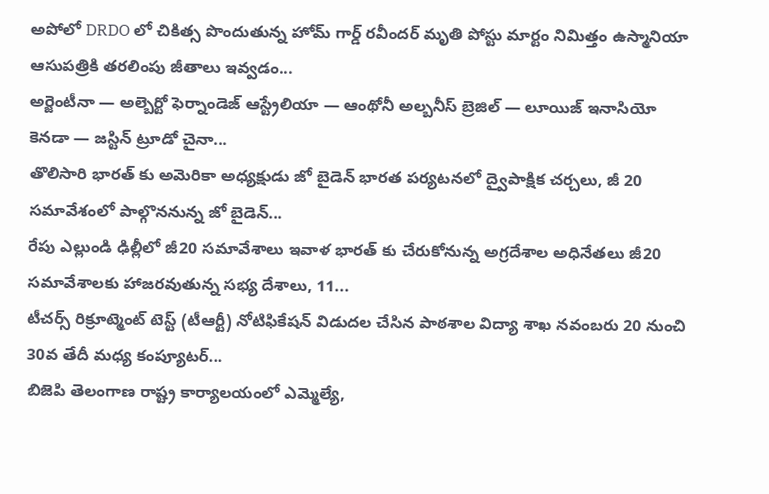అపోలో DRDO లో చికిత్స పొందుతున్న హోమ్ గార్డ్ రవీందర్ మృతి పోస్టు మార్టం నిమిత్తం ఉస్మానియా ఆసుపత్రికి తరలింపు జీతాలు ఇవ్వడం...
అర్జెంటీనా — అల్బెర్టో ఫెర్నాండెజ్ ఆస్ట్రేలియా — ఆంథోనీ అల్బనీస్ బ్రెజిల్ — లూయిజ్ ఇనాసియో కెనడా — జస్టిన్ ట్రూడో చైనా...
తొలిసారి భారత్ కు అమెరికా అధ్యక్షుడు జో బైడెన్ భారత పర్యటనలో ద్వైపాక్షిక చర్చలు, జీ 20 సమావేశంలో పాల్గొననున్న జో బైడెన్...
రేపు ఎల్లుండి ఢిల్లీలో జీ20 సమావేశాలు ఇవాళ భారత్ కు చేరుకోనున్న అగ్రదేశాల అధినేతలు జీ20 సమావేశాలకు హాజరవుతున్న సభ్య దేశాలు, 11...
టీచర్స్ రిక్రూట్మెంట్ టెస్ట్ (టీఆర్టీ) నోటిఫికేషన్ విడుదల చేసిన పాఠశాల విద్యా శాఖ నవంబరు 20 నుంచి 30వ తేదీ మధ్య కంప్యూటర్...
బిజెపి తెలంగాణ రాష్ట్ర కార్యాలయంలో ఎమ్మెల్యే,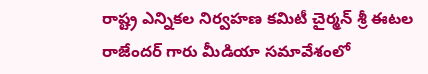రాష్ట్ర ఎన్నికల నిర్వహణ కమిటీ చైర్మన్ శ్రీ ఈటల రాజేందర్ గారు మీడియా సమావేశంలో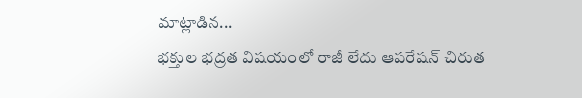మాట్లాడిన...
భక్తుల భద్రత విషయంలో రాజీ లేదు ఆపరేషన్ చిరుత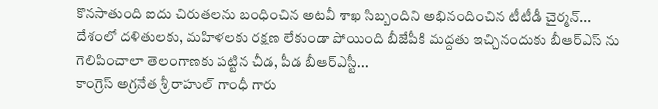కొనసాతుంది ఐదు చిరుతలను బంధించిన అటవీ శాఖ సిబ్బందిని అభినందించిన టీటీడీ చైర్మన్...
దేశంలో దళితులకు, మహిళలకు రక్షణ లేకుండా పోయింది బీజేపీకి మద్దతు ఇచ్చినందుకు బీఆర్ఎస్ ను గెలిపించాలా తెలంగాణకు పట్టిన చీడ, పీడ బీఆర్ఎస్టీ...
కాంగ్రెస్ అగ్రనేత శ్రీ రాహుల్ గాంధీ గారు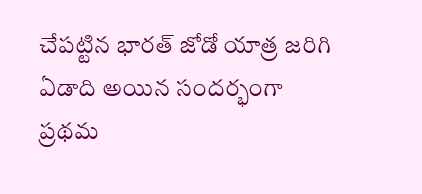చేపట్టిన భారత్ జోడో యాత్ర జరిగి ఏడాది అయిన సందర్భంగా ప్రథమ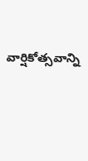వార్షికోత్సవాన్ని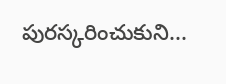పురస్కరించుకుని...